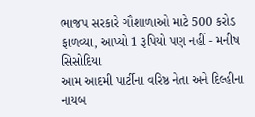ભાજપ સરકારે ગૌશાળાઓ માટે 500 કરોડ ફાળવ્યા, આપ્યો 1 રૂપિયો પણ નહીં - મનીષ સિસોદિયા
આમ આદમી પાર્ટીના વરિષ્ઠ નેતા અને દિલ્હીના નાયબ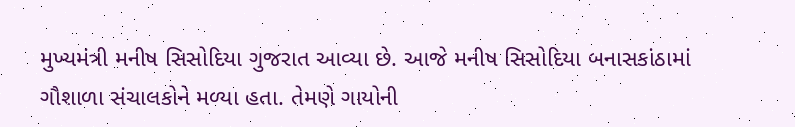મુખ્યમંત્રી મનીષ સિસોદિયા ગુજરાત આવ્યા છે. આજે મનીષ સિસોદિયા બનાસકાંઠામાં ગૌશાળા સંચાલકોને મળ્યા હતા. તેમણે ગાયોની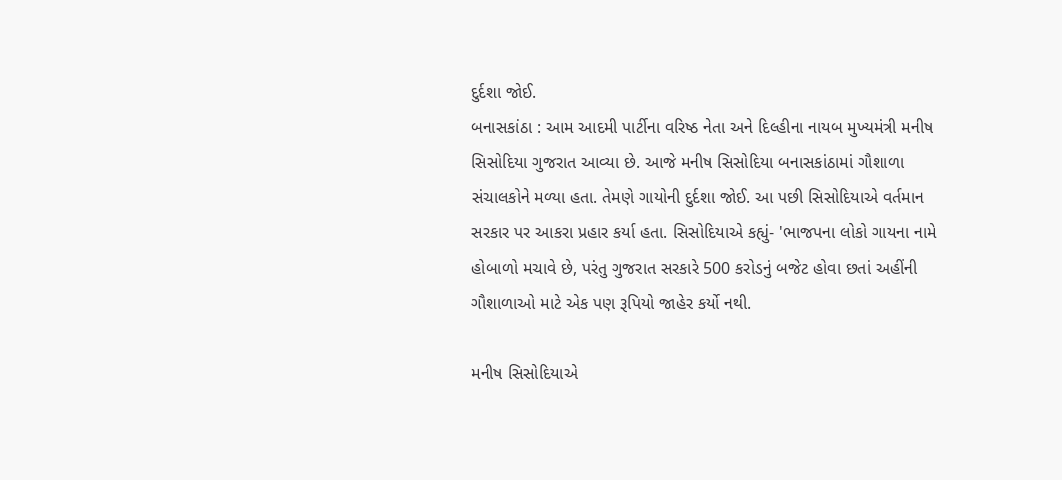દુર્દશા જોઈ.
બનાસકાંઠા : આમ આદમી પાર્ટીના વરિષ્ઠ નેતા અને દિલ્હીના નાયબ મુખ્યમંત્રી મનીષ સિસોદિયા ગુજરાત આવ્યા છે. આજે મનીષ સિસોદિયા બનાસકાંઠામાં ગૌશાળા સંચાલકોને મળ્યા હતા. તેમણે ગાયોની દુર્દશા જોઈ. આ પછી સિસોદિયાએ વર્તમાન સરકાર પર આકરા પ્રહાર કર્યા હતા. સિસોદિયાએ કહ્યું- 'ભાજપના લોકો ગાયના નામે હોબાળો મચાવે છે, પરંતુ ગુજરાત સરકારે 500 કરોડનું બજેટ હોવા છતાં અહીંની ગૌશાળાઓ માટે એક પણ રૂપિયો જાહેર કર્યો નથી.

મનીષ સિસોદિયાએ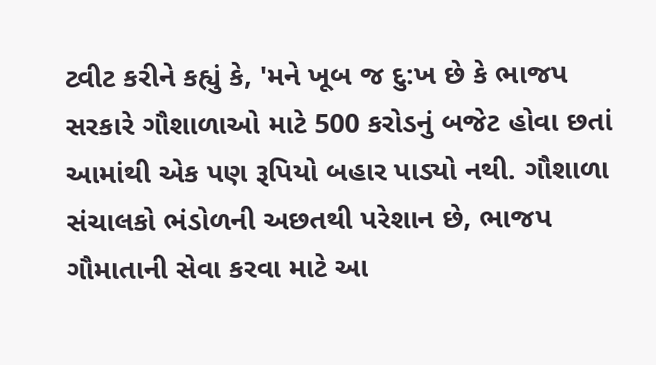ટ્વીટ કરીને કહ્યું કે, 'મને ખૂબ જ દુ:ખ છે કે ભાજપ સરકારે ગૌશાળાઓ માટે 500 કરોડનું બજેટ હોવા છતાં આમાંથી એક પણ રૂપિયો બહાર પાડ્યો નથી. ગૌશાળા સંચાલકો ભંડોળની અછતથી પરેશાન છે, ભાજપ ગૌમાતાની સેવા કરવા માટે આ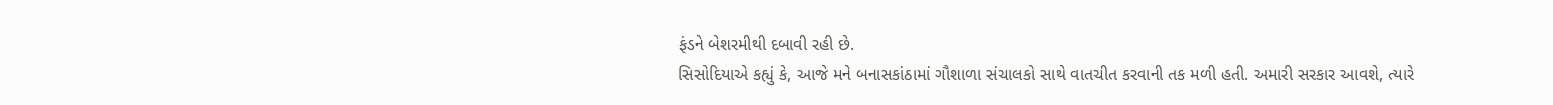ફંડને બેશરમીથી દબાવી રહી છે.
સિસોદિયાએ કહ્યું કે, આજે મને બનાસકાંઠામાં ગૌશાળા સંચાલકો સાથે વાતચીત કરવાની તક મળી હતી. અમારી સરકાર આવશે, ત્યારે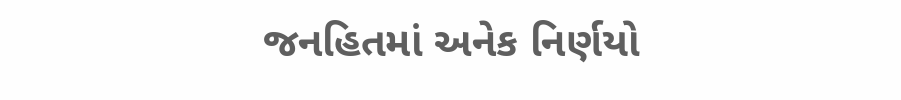જનહિતમાં અનેક નિર્ણયો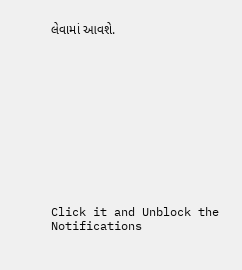લેવામાં આવશે.












Click it and Unblock the Notifications